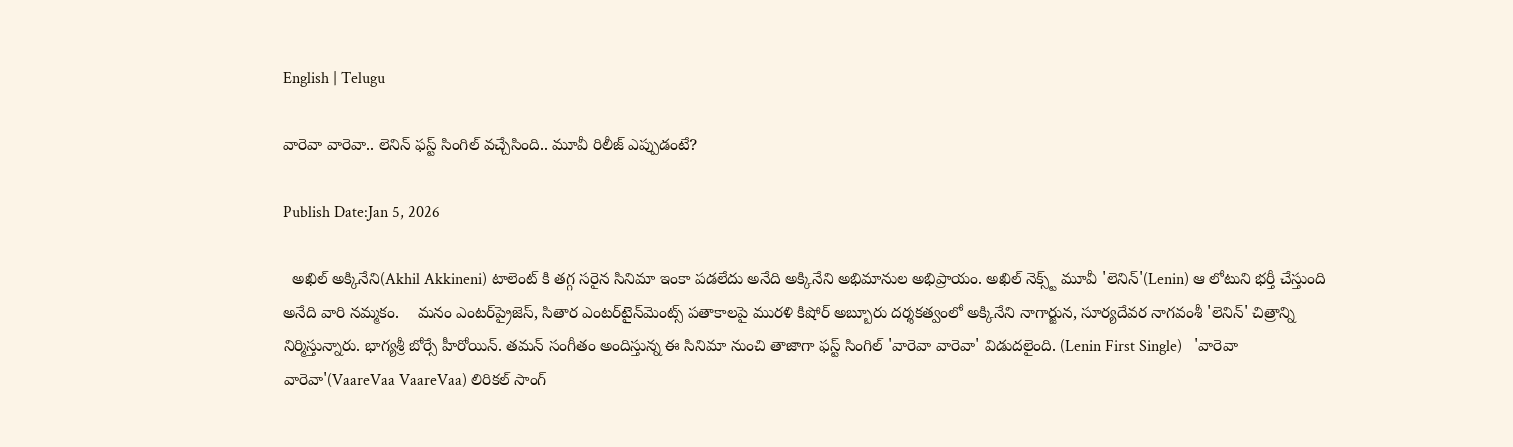English | Telugu

వారెవా వారెవా.. లెనిన్ ఫస్ట్ సింగిల్ వచ్చేసింది.. మూవీ రిలీజ్ ఎప్పుడంటే?

Publish Date:Jan 5, 2026

  అఖిల్ అక్కినేని(Akhil Akkineni) టాలెంట్ కి తగ్గ సరైన సినిమా ఇంకా పడలేదు అనేది అక్కినేని అభిమానుల అభిప్రాయం. అఖిల్ నెక్స్ట్ మూవీ 'లెనిన్'(Lenin) ఆ లోటుని భర్తీ చేస్తుంది అనేది వారి నమ్మకం.    మనం ఎంట‌ర్‌ప్రైజెస్, సితార ఎంట‌ర్‌టైన్‌మెంట్స్ ప‌తాకాల‌పై ముర‌ళి కిషోర్ అబ్బూరు ద‌ర్శ‌క‌త్వంలో అక్కినేని నాగార్జున‌, సూర్య‌దేవ‌ర నాగ‌వంశీ 'లెనిన్' చిత్రాన్ని నిర్మిస్తున్నారు. భాగ్యశ్రీ బోర్సే హీరోయిన్‌. త‌మన్ సంగీతం అందిస్తున్న ఈ సినిమా నుంచి తాజాగా ఫస్ట్ సింగిల్ 'వారెవా వారెవా' విడుదలైంది. (Lenin First Single)   'వారెవా వారెవా'(VaareVaa VaareVaa) లిరిక‌ల్ సాంగ్‌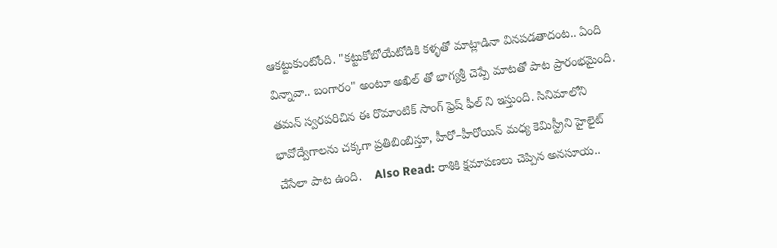ఆకట్టుకుంటోంది. "కట్టుకోబోయేటోడికి కళ్ళతో మాట్లాడినా వినపడతాదంట.. ఏంది విన్నావా.. బంగారం" అంటూ అఖిల్ తో భాగ్యశ్రీ చెప్పే మాటతో పాట ప్రారంభమైంది. త‌మన్ స్వరపరిచిన ఈ రొమాంటిక్ సాంగ్ ఫ్రెష్ ఫీల్ ని ఇస్తుంది. సినిమాలోని భావోద్వేగాలను చక్కగా ప్రతిబింబిస్తూ, హీరో–హీరోయిన్ మధ్య కెమిస్ట్రీని హైలైట్ చేసేలా పాట ఉంది.    Also Read: రాశికి క్షమాపణలు చెప్పిన అనసూయ..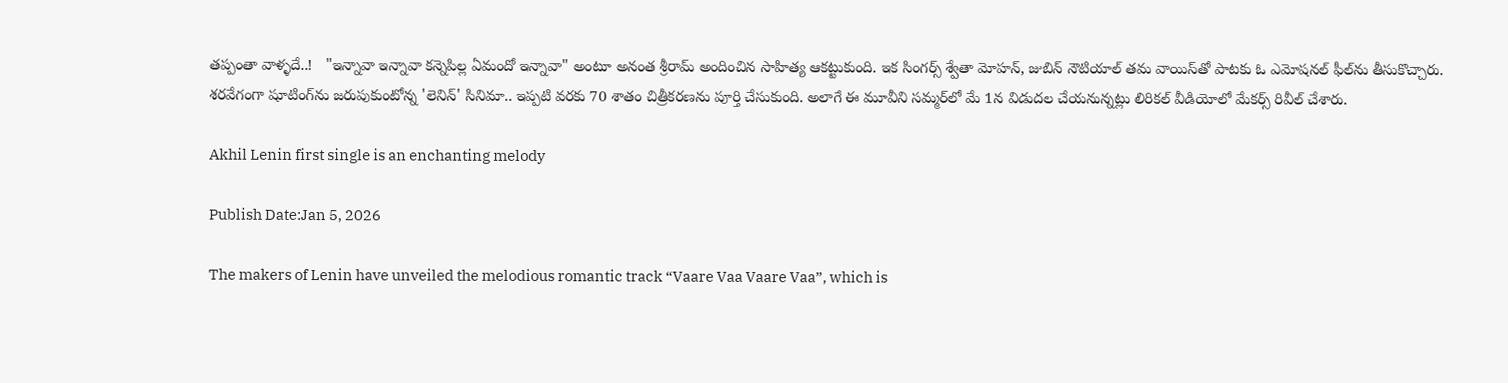తప్పంతా వాళ్ళదే..!   "ఇన్నావా ఇన్నావా కన్నెపిల్ల ఏమందో ఇన్నావా" అంటూ అనంత శ్రీరామ్ అందించిన సాహిత్య ఆకట్టుకుంది. ఇక సింగర్స్ శ్వేతా మోహ‌న్‌, జుబిన్ నౌటియాల్ త‌మ వాయిస్‌తో పాట‌కు ఓ ఎమోష‌న‌ల్ ఫీల్‌ను తీసుకొచ్చారు.   శ‌ర‌వేగంగా షూటింగ్‌ను జరుపుకుంటోన్న 'లెనిన్' సినిమా.. ఇప్ప‌టి వ‌ర‌కు 70 శాతం చిత్రీక‌ర‌ణ‌ను పూర్తి చేసుకుంది. అలాగే ఈ మూవీని సమ్మర్‌లో మే 1న విడుదల చేయనున్నట్లు లిరికల్ వీడియోలో మేకర్స్ రివీల్ చేశారు.

Akhil Lenin first single is an enchanting melody

Publish Date:Jan 5, 2026

The makers of Lenin have unveiled the melodious romantic track “Vaare Vaa Vaare Vaa”, which is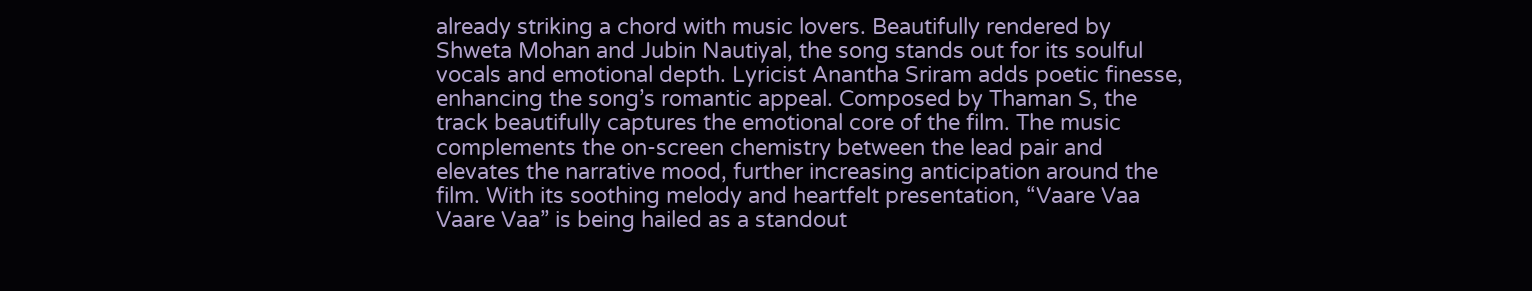already striking a chord with music lovers. Beautifully rendered by Shweta Mohan and Jubin Nautiyal, the song stands out for its soulful vocals and emotional depth. Lyricist Anantha Sriram adds poetic finesse, enhancing the song’s romantic appeal. Composed by Thaman S, the track beautifully captures the emotional core of the film. The music complements the on-screen chemistry between the lead pair and elevates the narrative mood, further increasing anticipation around the film. With its soothing melody and heartfelt presentation, “Vaare Vaa Vaare Vaa” is being hailed as a standout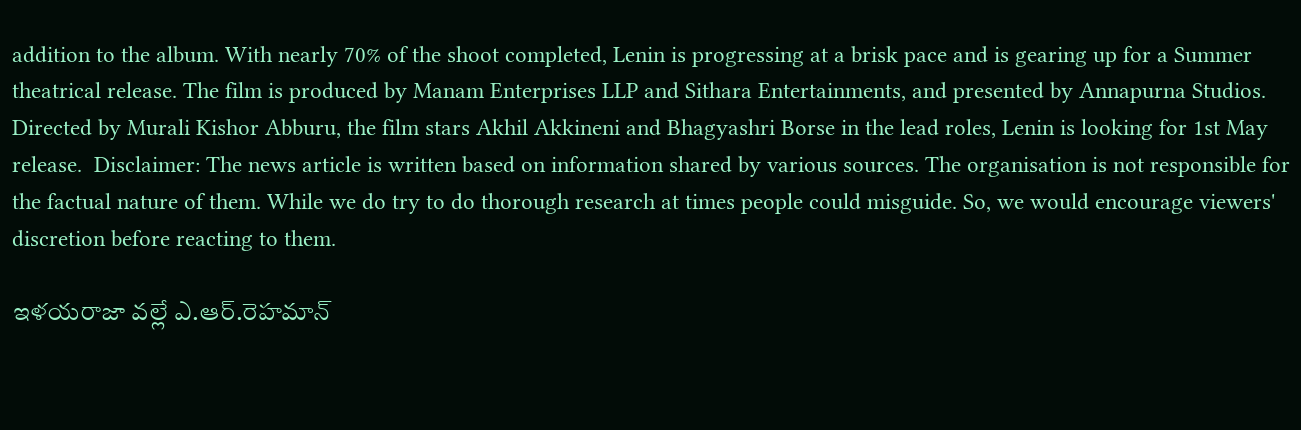addition to the album. With nearly 70% of the shoot completed, Lenin is progressing at a brisk pace and is gearing up for a Summer theatrical release. The film is produced by Manam Enterprises LLP and Sithara Entertainments, and presented by Annapurna Studios. Directed by Murali Kishor Abburu, the film stars Akhil Akkineni and Bhagyashri Borse in the lead roles, Lenin is looking for 1st May release.  Disclaimer: The news article is written based on information shared by various sources. The organisation is not responsible for the factual nature of them. While we do try to do thorough research at times people could misguide. So, we would encourage viewers' discretion before reacting to them.

ఇళయరాజా వల్లే ఎ.ఆర్‌.రెహమాన్‌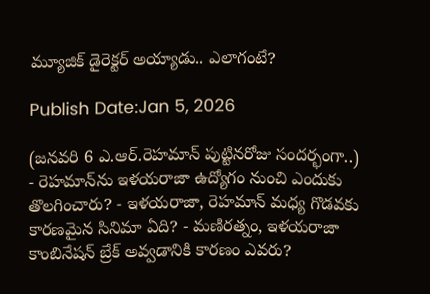మ్యూజిక్‌ డైరెక్టర్‌ అయ్యాడు.. ఎలాగంటే?

Publish Date:Jan 5, 2026

(జనవరి 6 ఎ.ఆర్‌.రెహమాన్‌ పుట్టినరోజు సందర్భంగా..)   - రెహమాన్‌ను ఇళయరాజా ఉద్యోగం నుంచి ఎందుకు తొలగించారు? - ఇళయరాజా, రెహమాన్‌ మధ్య గొడవకు కారణమైన సినిమా ఏది? - మణిరత్నం, ఇళయరాజా కాంబినేషన్‌ బ్రేక్‌ అవ్వడానికి కారణం ఎవరు?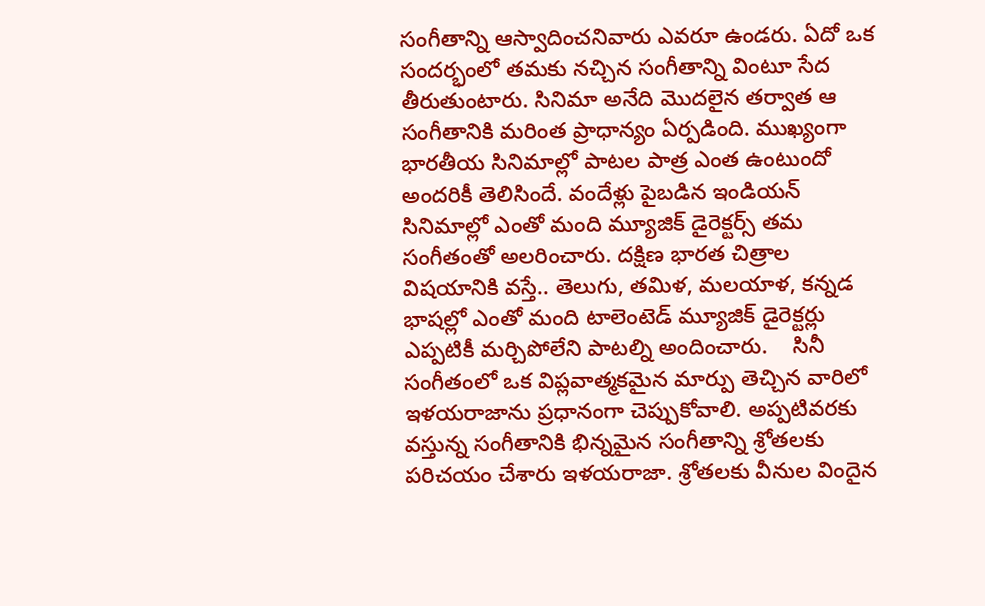సంగీతాన్ని ఆస్వాదించనివారు ఎవరూ ఉండరు. ఏదో ఒక సందర్భంలో తమకు నచ్చిన సంగీతాన్ని వింటూ సేద తీరుతుంటారు. సినిమా అనేది మొదలైన తర్వాత ఆ సంగీతానికి మరింత ప్రాధాన్యం ఏర్పడింది. ముఖ్యంగా భారతీయ సినిమాల్లో పాటల పాత్ర ఎంత ఉంటుందో అందరికీ తెలిసిందే. వందేళ్లు పైబడిన ఇండియన్‌ సినిమాల్లో ఎంతో మంది మ్యూజిక్‌ డైరెక్టర్స్‌ తమ సంగీతంతో అలరించారు. దక్షిణ భారత చిత్రాల విషయానికి వస్తే.. తెలుగు, తమిళ, మలయాళ, కన్నడ భాషల్లో ఎంతో మంది టాలెంటెడ్‌ మ్యూజిక్‌ డైరెక్టర్లు ఎప్పటికీ మర్చిపోలేని పాటల్ని అందించారు.    సినీ సంగీతంలో ఒక విప్లవాత్మకమైన మార్పు తెచ్చిన వారిలో ఇళయరాజాను ప్రధానంగా చెప్పుకోవాలి. అప్పటివరకు వస్తున్న సంగీతానికి భిన్నమైన సంగీతాన్ని శ్రోతలకు పరిచయం చేశారు ఇళయరాజా. శ్రోతలకు వీనుల విందైన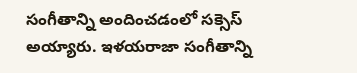సంగీతాన్ని అందించడంలో సక్సెస్‌ అయ్యారు. ఇళయరాజా సంగీతాన్ని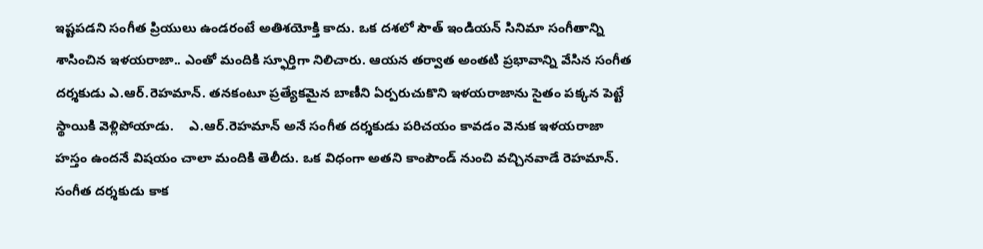ఇష్టపడని సంగీత ప్రియులు ఉండరంటే అతిశయోక్తి కాదు. ఒక దశలో సౌత్‌ ఇండియన్‌ సినిమా సంగీతాన్ని శాసించిన ఇళయరాజా.. ఎంతో మందికి స్ఫూర్తిగా నిలిచారు. ఆయన తర్వాత అంతటి ప్రభావాన్ని వేసిన సంగీత దర్శకుడు ఎ.ఆర్‌.రెహమాన్‌. తనకంటూ ప్రత్యేకమైన బాణీని ఏర్పరుచుకొని ఇళయరాజాను సైతం పక్కన పెట్టే స్థాయికి వెళ్లిపోయాడు.    ఎ.ఆర్‌.రెహమాన్‌ అనే సంగీత దర్శకుడు పరిచయం కావడం వెనుక ఇళయరాజా హస్తం ఉందనే విషయం చాలా మందికి తెలీదు. ఒక విధంగా అతని కాంపౌండ్‌ నుంచి వచ్చినవాడే రెహమాన్‌. సంగీత దర్శకుడు కాక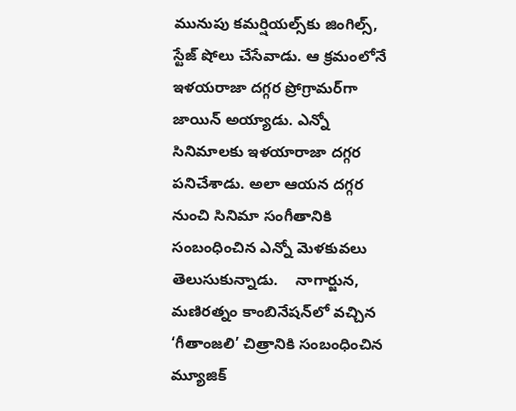మునుపు కమర్షియల్స్‌కు జింగిల్స్‌, స్టేజ్‌ షోలు చేసేవాడు. ఆ క్రమంలోనే ఇళయరాజా దగ్గర ప్రోగ్రామర్‌గా జాయిన్‌ అయ్యాడు. ఎన్నో సినిమాలకు ఇళయారాజా దగ్గర పనిచేశాడు. అలా ఆయన దగ్గర నుంచి సినిమా సంగీతానికి సంబంధించిన ఎన్నో మెళకువలు తెలుసుకున్నాడు.    నాగార్జున, మణిరత్నం కాంబినేషన్‌లో వచ్చిన ‘గీతాంజలి’ చిత్రానికి సంబంధించిన మ్యూజిక్‌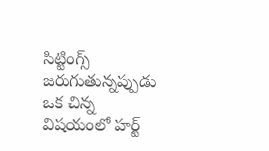సిట్టింగ్స్‌ జరుగుతున్నప్పుడు ఒక చిన్న విషయంలో హర్ట్‌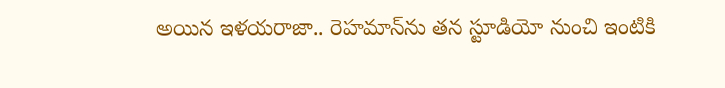అయిన ఇళయరాజా.. రెహమాన్‌ను తన స్టూడియో నుంచి ఇంటికి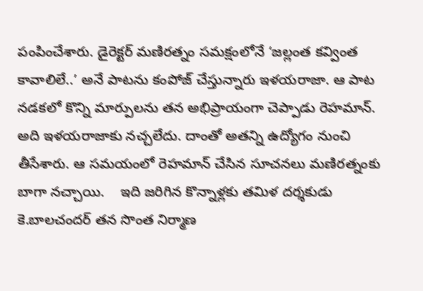పంపించేశారు. డైరెక్టర్‌ మణిరత్నం సమక్షంలోనే ‘జల్లంత కవ్వింత కావాలిలే..’ అనే పాటను కంపోజ్‌ చేస్తున్నారు ఇళయరాజా. ఆ పాట నడకలో కొన్ని మార్పులను తన అభిప్రాయంగా చెప్పాడు రెహమాన్‌. అది ఇళయరాజాకు నచ్చలేదు. దాంతో అతన్ని ఉద్యోగం నుంచి తీసేశారు. ఆ సమయంలో రెహమాన్‌ చేసిన సూచనలు మణిరత్నంకు బాగా నచ్చాయి.    ఇది జరిగిన కొన్నాళ్లకు తమిళ దర్శకుడు కె.బాలచందర్‌ తన సొంత నిర్మాణ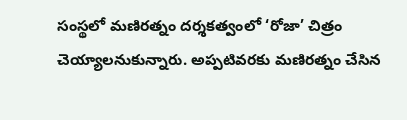సంస్థలో మణిరత్నం దర్శకత్వంలో ‘రోజా’ చిత్రం చెయ్యాలనుకున్నారు. అప్పటివరకు మణిరత్నం చేసిన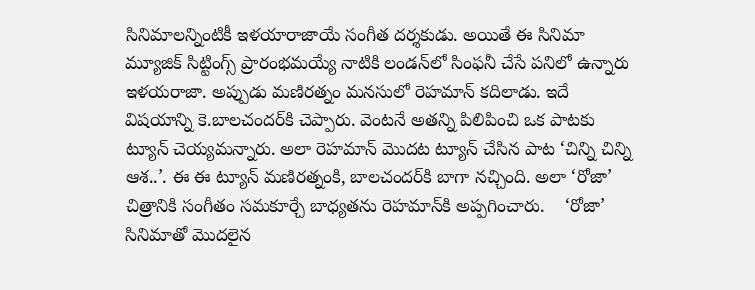సినిమాలన్నింటికీ ఇళయారాజాయే సంగీత దర్శకుడు. అయితే ఈ సినిమా మ్యూజిక్‌ సిట్టింగ్స్‌ ప్రారంభమయ్యే నాటికి లండన్‌లో సింఫనీ చేసే పనిలో ఉన్నారు ఇళయరాజా. అప్పుడు మణిరత్నం మనసులో రెహమాన్‌ కదిలాడు. ఇదే విషయాన్ని కె.బాలచందర్‌కి చెప్పారు. వెంటనే అతన్ని పిలిపించి ఒక పాటకు ట్యూన్‌ చెయ్యమన్నారు. అలా రెహమాన్‌ మొదట ట్యూన్‌ చేసిన పాట ‘చిన్ని చిన్ని ఆశ..’. ఈ ఈ ట్యూన్‌ మణిరత్నంకి, బాలచందర్‌కి బాగా నచ్చింది. అలా ‘రోజా’ చిత్రానికి సంగీతం సమకూర్చే బాధ్యతను రెహమాన్‌కి అప్పగించారు.    ‘రోజా’ సినిమాతో మొదలైన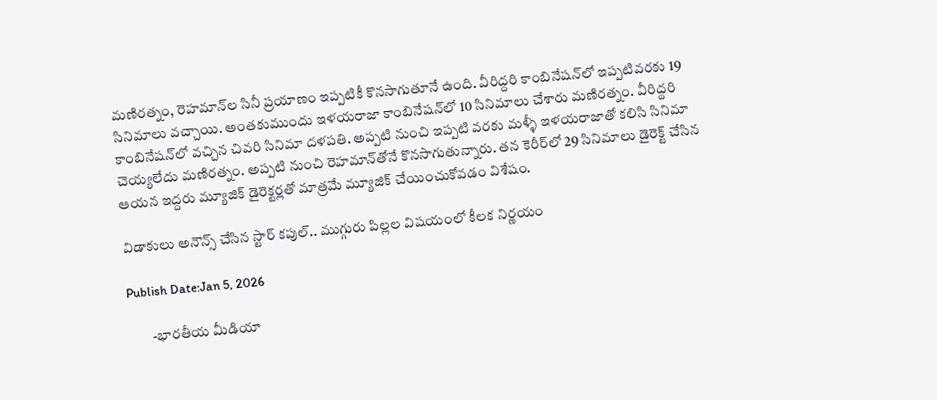మణిరత్నం, రెహమాన్‌ల సినీ ప్రయాణం ఇప్పటికీ కొనసాగుతూనే ఉంది. వీరిద్దరి కాంబినేషన్‌లో ఇప్పటివరకు 19 సినిమాలు వచ్చాయి. అంతకుముందు ఇళయరాజా కాంబినేషన్‌లో 10 సినిమాలు చేశారు మణిరత్నం. వీరిద్దరి కాంబినేషన్‌లో వచ్చిన చివరి సినిమా దళపతి. అప్పటి నుంచి ఇప్పటి వరకు మళ్ళీ ఇళయరాజాతో కలిసి సినిమా చెయ్యలేదు మణిరత్నం. అప్పటి నుంచి రెహమాన్‌తోనే కొనసాగుతున్నారు. తన కెరీర్‌లో 29 సినిమాలు డైరెక్ట్‌ చేసిన ఆయన ఇద్దరు మ్యూజిక్‌ డైరెక్టర్లతో మాత్రమే మ్యూజిక్‌ చేయించుకోవడం విశేషం.

విడాకులు అనౌన్స్ చేసిన స్టార్ కపుల్.. ముగ్గురు పిల్లల విషయంలో కీలక నిర్ణయం

Publish Date:Jan 5, 2026

        -భారతీయ మీడియా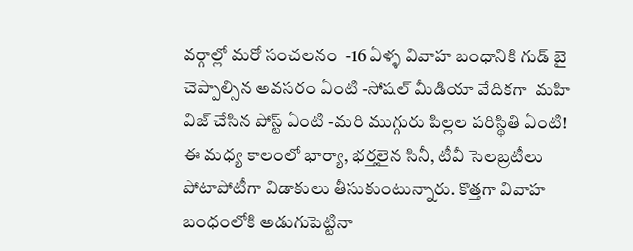వర్గాల్లో మరో సంచలనం  -16 ఏళ్ళ వివాహ బంధానికి గుడ్ బై చెప్పాల్సిన అవసరం ఏంటి -సోషల్ మీడియా వేదికగా  మహి విజ్ చేసిన పోస్ట్ ఏంటి -మరి ముగ్గురు పిల్లల పరిస్థితి ఏంటి!       ఈ మధ్య కాలంలో భార్యా, భర్తలైన సినీ, టీవీ సెలబ్రటీలు పోటాపోటీగా విడాకులు తీసుకుంటున్నారు. కొత్తగా వివాహ బంధంలోకి అడుగుపెట్టినా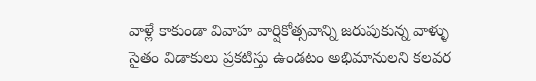వాళ్లే కాకుండా వివాహ వార్షికోత్సవాన్ని జరుపుకున్న వాళ్ళు సైతం విడాకులు ప్రకటిస్తు ఉండటం అభిమానులని కలవర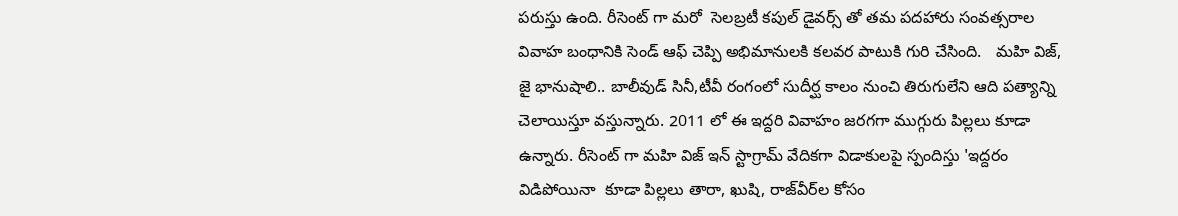పరుస్తు ఉంది. రీసెంట్ గా మరో  సెలబ్రటీ కపుల్ డైవర్స్ తో తమ పదహారు సంవత్సరాల వివాహ బంధానికి సెండ్ ఆఫ్ చెప్పి అభిమానులకి కలవర పాటుకి గురి చేసింది.   మహి విజ్, జై భానుషాలి.. బాలీవుడ్ సినీ,టీవీ రంగంలో సుదీర్ఘ కాలం నుంచి తిరుగులేని ఆది పత్యాన్ని చెలాయిస్తూ వస్తున్నారు. 2011 లో ఈ ఇద్దరి వివాహం జరగగా ముగ్గురు పిల్లలు కూడా ఉన్నారు. రీసెంట్ గా మహి విజ్ ఇన్ స్టాగ్రామ్ వేదికగా విడాకులపై స్పందిస్తు 'ఇద్దరం విడిపోయినా  కూడా పిల్లలు తారా, ఖుషి, రాజ్‌వీర్‌ల కోసం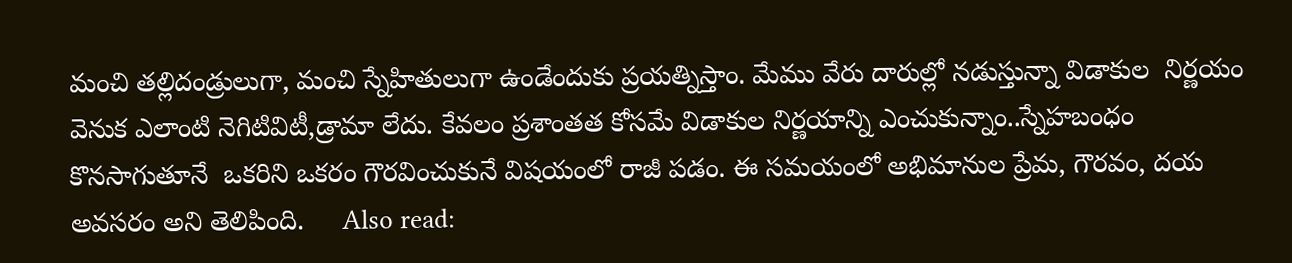మంచి తల్లిదండ్రులుగా, మంచి స్నేహితులుగా ఉండేందుకు ప్రయత్నిస్తాం. మేము వేరు దారుల్లో నడుస్తున్నా విడాకుల  నిర్ణయం వెనుక ఎలాంటి నెగిటివిటీ,డ్రామా లేదు. కేవలం ప్రశాంతత కోసమే విడాకుల నిర్ణయాన్ని ఎంచుకున్నాం..స్నేహబంధం కొనసాగుతూనే  ఒకరిని ఒకరం గౌరవించుకునే విషయంలో రాజీ పడం. ఈ సమయంలో అభిమానుల ప్రేమ, గౌరవం, దయ అవసరం అని తెలిపింది.     Also read: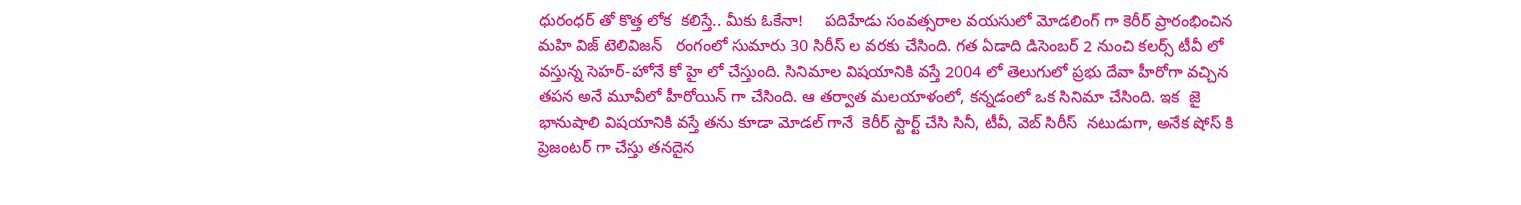ధురంధర్ తో కొత్త లోక  కలిస్తే.. మీకు ఓకేనా!     పదిహేడు సంవత్సరాల వయసులో మోడలింగ్ గా కెరీర్ ప్రారంభించిన మహి విజ్ టెలివిజన్   రంగంలో సుమారు 30 సిరీస్ ల వరకు చేసింది. గత ఏడాది డిసెంబర్ 2 నుంచి కలర్స్ టీవీ లో వస్తున్న సెహర్-హోనే కో హై లో చేస్తుంది. సినిమాల విషయానికి వస్తే 2004 లో తెలుగులో ప్రభు దేవా హీరోగా వచ్చిన తపన అనే మూవీలో హీరోయిన్ గా చేసింది. ఆ తర్వాత మలయాళంలో, కన్నడంలో ఒక సినిమా చేసింది. ఇక  జై భానుషాలి విషయానికి వస్తే తను కూడా మోడల్ గానే  కెరీర్ స్టార్ట్ చేసి సినీ, టీవీ, వెబ్ సిరీస్  నటుడుగా, అనేక షోస్ కి ప్రెజంటర్ గా చేస్తు తనదైన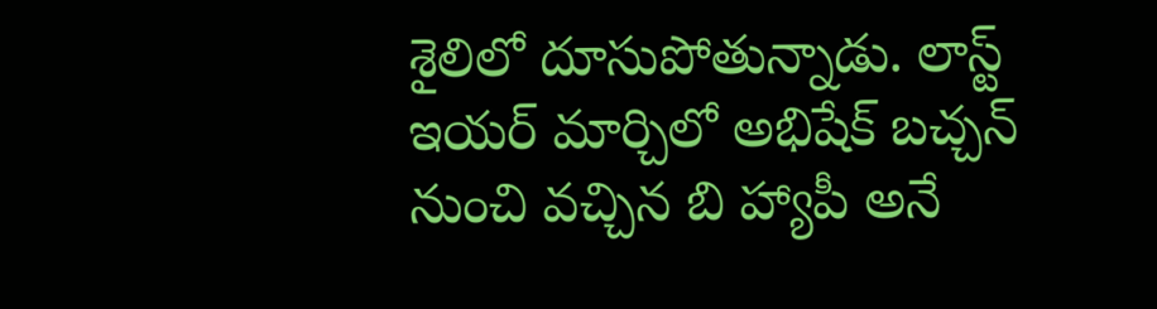శైలిలో దూసుపోతున్నాడు. లాస్ట్ ఇయర్ మార్చిలో అభిషేక్ బచ్చన్ నుంచి వచ్చిన బి హ్యాపీ అనే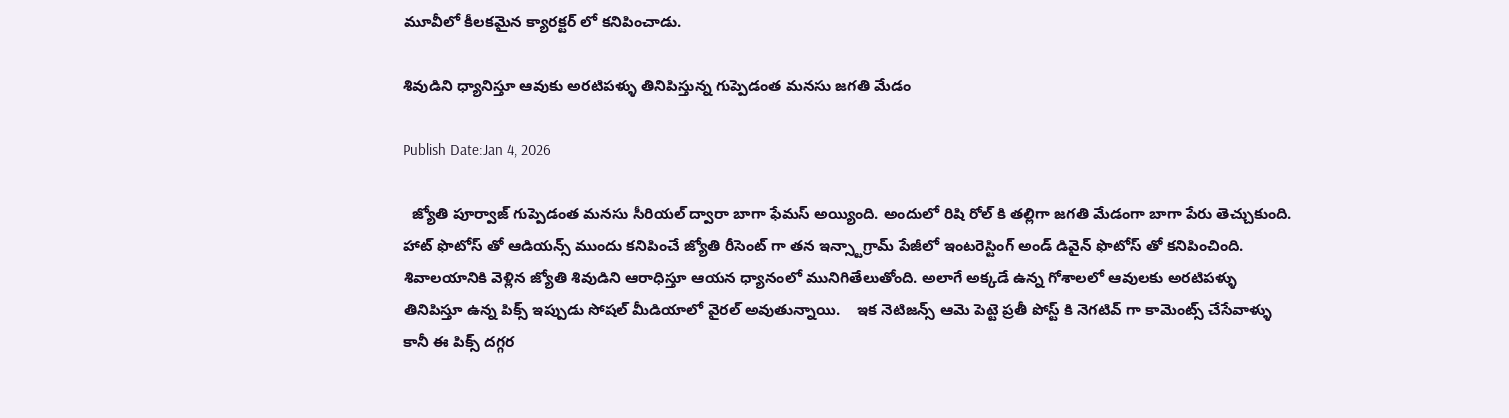మూవీలో కీలకమైన క్యారక్టర్ లో కనిపించాడు.

శివుడిని ధ్యానిస్తూ ఆవుకు అరటిపళ్ళు తినిపిస్తున్న గుప్పెడంత మనసు జగతి మేడం

Publish Date:Jan 4, 2026

  జ్యోతి పూర్వాజ్ గుప్పెడంత మనసు సీరియల్ ద్వారా బాగా ఫేమస్ అయ్యింది. అందులో రిషి రోల్ కి తల్లిగా జగతి మేడంగా బాగా పేరు తెచ్చుకుంది. హాట్ ఫొటోస్ తో ఆడియన్స్ ముందు కనిపించే జ్యోతి రీసెంట్ గా తన ఇన్స్టాగ్రామ్ పేజీలో ఇంటరెస్టింగ్ అండ్ డివైన్ ఫొటోస్ తో కనిపించింది.    శివాలయానికి వెళ్లిన జ్యోతి శివుడిని ఆరాధిస్తూ ఆయన ధ్యానంలో మునిగితేలుతోంది. అలాగే అక్కడే ఉన్న గోశాలలో ఆవులకు అరటిపళ్ళు తినిపిస్తూ ఉన్న పిక్స్ ఇప్పుడు సోషల్ మీడియాలో వైరల్ అవుతున్నాయి.    ఇక నెటిజన్స్ ఆమె పెట్టె ప్రతీ పోస్ట్ కి నెగటివ్ గా కామెంట్స్ చేసేవాళ్ళు కానీ ఈ పిక్స్ దగ్గర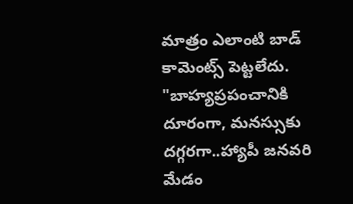మాత్రం ఎలాంటి బాడ్ కామెంట్స్ పెట్టలేదు. "బాహ్యప్రపంచానికి దూరంగా, మనస్సుకు దగ్గరగా..హ్యాపీ జనవరి మేడం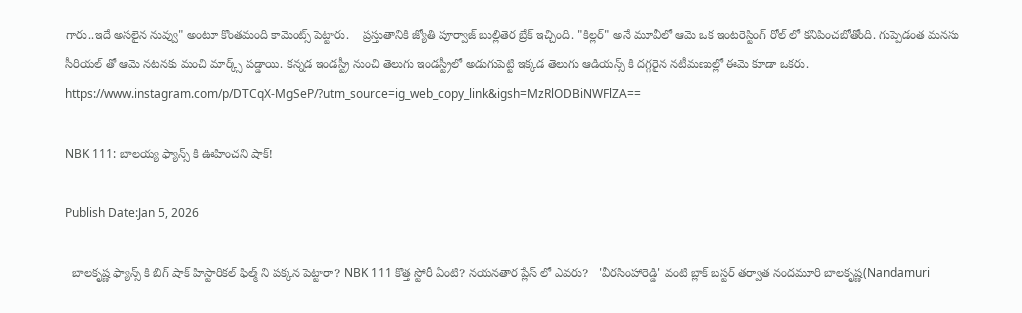గారు..ఇదే అసలైన నువ్వు" అంటూ కొంతమంది కామెంట్స్ పెట్టారు.    ప్రస్తుతానికి జ్యోతి పూర్వాజ్ బుల్లితెర బ్రేక్ ఇచ్చింది. "కిల్లర్" అనే మూవీలో ఆమె ఒక ఇంటరెస్టింగ్ రోల్ లో కనిపించబోతోంది. గుప్పెడంత మనసు సీరియల్ తో ఆమె నటనకు మంచి మార్క్స్ పడ్డాయి. కన్నడ ఇండస్ట్రీ నుంచి తెలుగు ఇండస్ట్రీలో అడుగుపెట్టి ఇక్కడ తెలుగు ఆడియన్స్ కి దగ్గరైన నటీమణుల్లో ఈమె కూడా ఒకరు.   https://www.instagram.com/p/DTCqX-MgSeP/?utm_source=ig_web_copy_link&igsh=MzRlODBiNWFlZA==

NBK 111: బాలయ్య ఫ్యాన్స్ కి ఊహించని షాక్!

Publish Date:Jan 5, 2026

  బాలకృష్ణ ఫ్యాన్స్ కి బిగ్ షాక్ హిస్టారికల్ ఫిల్మ్ ని పక్కన పెట్టారా? NBK 111 కొత్త స్టోరీ ఏంటి? నయనతార ప్లేస్ లో ఎవరు?   'వీరసింహారెడ్డి' వంటి బ్లాక్ బస్టర్ తర్వాత నందమూరి బాలకృష్ణ(Nandamuri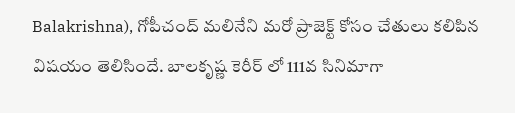Balakrishna), గోపీచంద్ మలినేని మరో ప్రాజెక్ట్ కోసం చేతులు కలిపిన విషయం తెలిసిందే. బాలకృష్ణ కెరీర్ లో 111వ సినిమాగా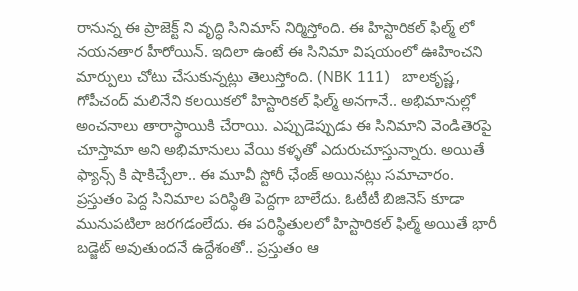రానున్న ఈ ప్రాజెక్ట్ ని వృద్ధి సినిమాస్ నిర్మిస్తోంది. ఈ హిస్టారికల్ ఫిల్మ్ లో నయనతార హీరోయిన్. ఇదిలా ఉంటే ఈ సినిమా విషయంలో ఊహించని మార్పులు చోటు చేసుకున్నట్లు తెలుస్తోంది. (NBK 111)   బాలకృష్ణ, గోపీచంద్ మలినేని కలయికలో హిస్టారికల్ ఫిల్మ్ అనగానే.. అభిమానుల్లో అంచనాలు తారాస్థాయికి చేరాయి. ఎప్పుడెప్పుడు ఈ సినిమాని వెండితెరపై చూస్తామా అని అభిమానులు వేయి కళ్ళతో ఎదురుచూస్తున్నారు. అయితే ఫ్యాన్స్ కి షాకిచ్చేలా.. ఈ మూవీ స్టోరీ ఛేంజ్ అయినట్లు సమాచారం.   ప్రస్తుతం పెద్ద సినిమాల పరిస్థితి పెద్దగా బాలేదు. ఓటీటీ బిజినెస్ కూడా మునుపటిలా జరగడంలేదు. ఈ పరిస్థితులలో హిస్టారికల్ ఫిల్మ్ అయితే భారీ బడ్జెట్ అవుతుందనే ఉద్దేశంతో.. ప్రస్తుతం ఆ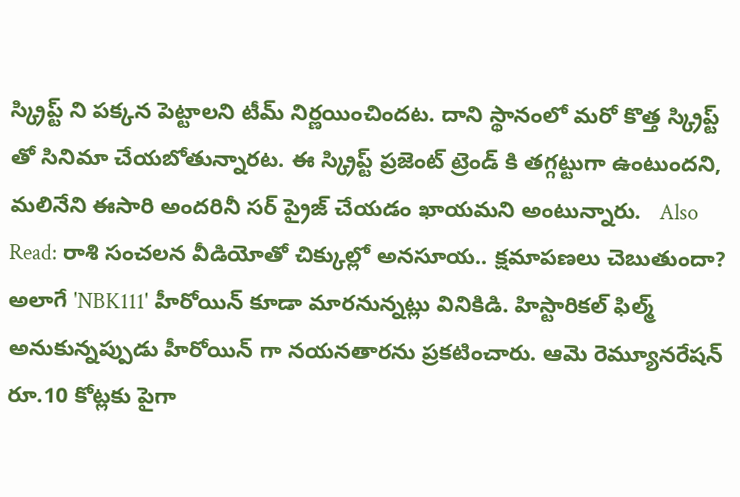స్క్రిప్ట్ ని పక్కన పెట్టాలని టీమ్ నిర్ణయించిందట. దాని స్థానంలో మరో కొత్త స్క్రిప్ట్ తో సినిమా చేయబోతున్నారట. ఈ స్క్రిప్ట్ ప్రజెంట్ ట్రెండ్ కి తగ్గట్టుగా ఉంటుందని, మలినేని ఈసారి అందరినీ సర్ ప్రైజ్ చేయడం ఖాయమని అంటున్నారు.   Also Read: రాశి సంచలన వీడియోతో చిక్కుల్లో అనసూయ.. క్షమాపణలు చెబుతుందా?   అలాగే 'NBK111' హీరోయిన్ కూడా మారనున్నట్లు వినికిడి. హిస్టారికల్ ఫిల్మ్ అనుకున్నప్పుడు హీరోయిన్ గా నయనతారను ప్రకటించారు. ఆమె రెమ్యూనరేషన్ రూ.10 కోట్లకు పైగా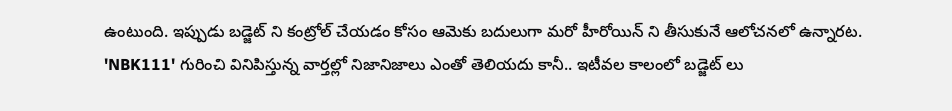ఉంటుంది. ఇప్పుడు బడ్జెట్ ని కంట్రోల్ చేయడం కోసం ఆమెకు బదులుగా మరో హీరోయిన్ ని తీసుకునే ఆలోచనలో ఉన్నారట.   'NBK111' గురించి వినిపిస్తున్న వార్తల్లో నిజానిజాలు ఎంతో తెలియదు కానీ.. ఇటీవల కాలంలో బడ్జెట్ లు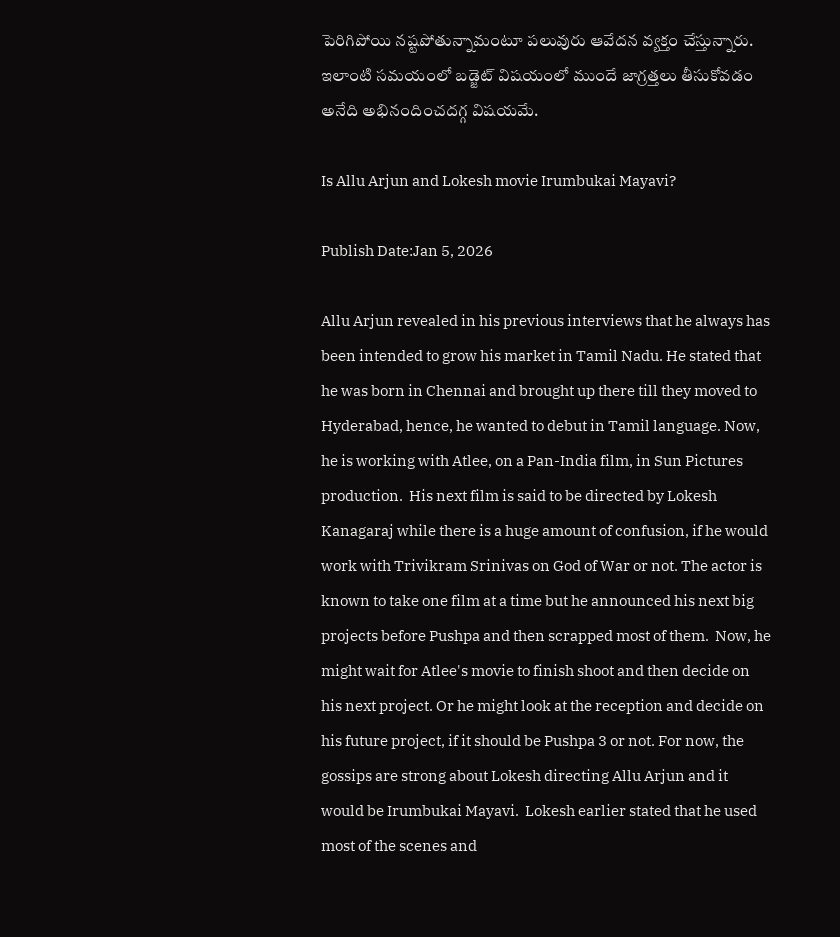పెరిగిపోయి నష్టపోతున్నామంటూ పలువురు ఆవేదన వ్యక్తం చేస్తున్నారు. ఇలాంటి సమయంలో బడ్జెట్ విషయంలో ముందే జాగ్రత్తలు తీసుకోవడం అనేది అభినందించదగ్గ విషయమే.

Is Allu Arjun and Lokesh movie Irumbukai Mayavi?

Publish Date:Jan 5, 2026

Allu Arjun revealed in his previous interviews that he always has been intended to grow his market in Tamil Nadu. He stated that he was born in Chennai and brought up there till they moved to Hyderabad, hence, he wanted to debut in Tamil language. Now, he is working with Atlee, on a Pan-India film, in Sun Pictures production.  His next film is said to be directed by Lokesh Kanagaraj while there is a huge amount of confusion, if he would work with Trivikram Srinivas on God of War or not. The actor is known to take one film at a time but he announced his next big projects before Pushpa and then scrapped most of them.  Now, he might wait for Atlee's movie to finish shoot and then decide on his next project. Or he might look at the reception and decide on his future project, if it should be Pushpa 3 or not. For now, the gossips are strong about Lokesh directing Allu Arjun and it would be Irumbukai Mayavi.  Lokesh earlier stated that he used most of the scenes and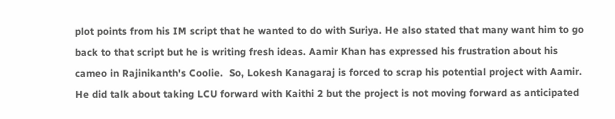plot points from his IM script that he wanted to do with Suriya. He also stated that many want him to go back to that script but he is writing fresh ideas. Aamir Khan has expressed his frustration about his cameo in Rajinikanth's Coolie.  So, Lokesh Kanagaraj is forced to scrap his potential project with Aamir. He did talk about taking LCU forward with Kaithi 2 but the project is not moving forward as anticipated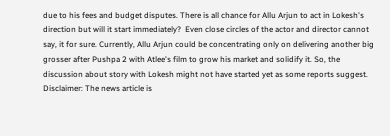due to his fees and budget disputes. There is all chance for Allu Arjun to act in Lokesh's direction but will it start immediately?  Even close circles of the actor and director cannot say, it for sure. Currently, Allu Arjun could be concentrating only on delivering another big grosser after Pushpa 2 with Atlee's film to grow his market and solidify it. So, the discussion about story with Lokesh might not have started yet as some reports suggest.  Disclaimer: The news article is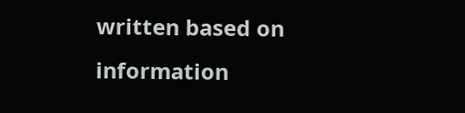written based on information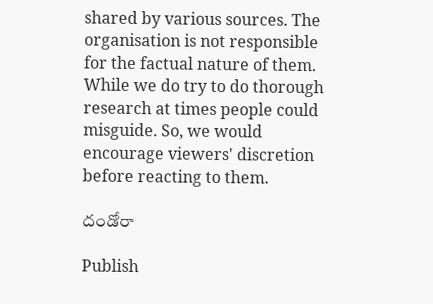shared by various sources. The organisation is not responsible for the factual nature of them. While we do try to do thorough research at times people could misguide. So, we would encourage viewers' discretion before reacting to them.

దండోరా

Publish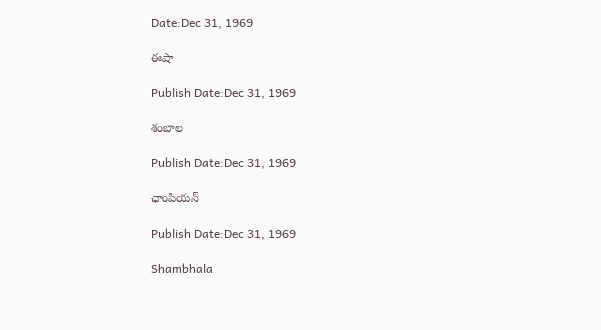Date:Dec 31, 1969

ఈషా

Publish Date:Dec 31, 1969

శంబాల

Publish Date:Dec 31, 1969

ఛాంపియన్

Publish Date:Dec 31, 1969

Shambhala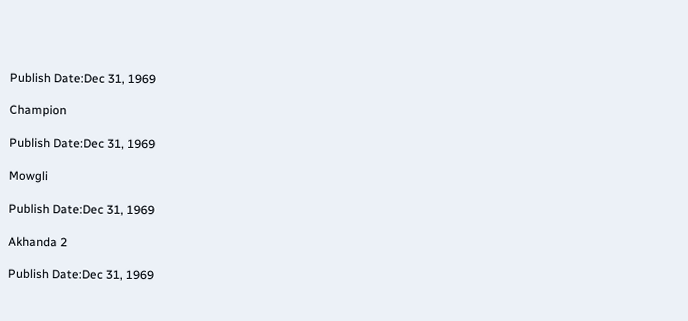Publish Date:Dec 31, 1969

Champion

Publish Date:Dec 31, 1969

Mowgli

Publish Date:Dec 31, 1969

Akhanda 2

Publish Date:Dec 31, 1969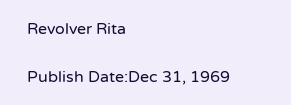Revolver Rita

Publish Date:Dec 31, 1969